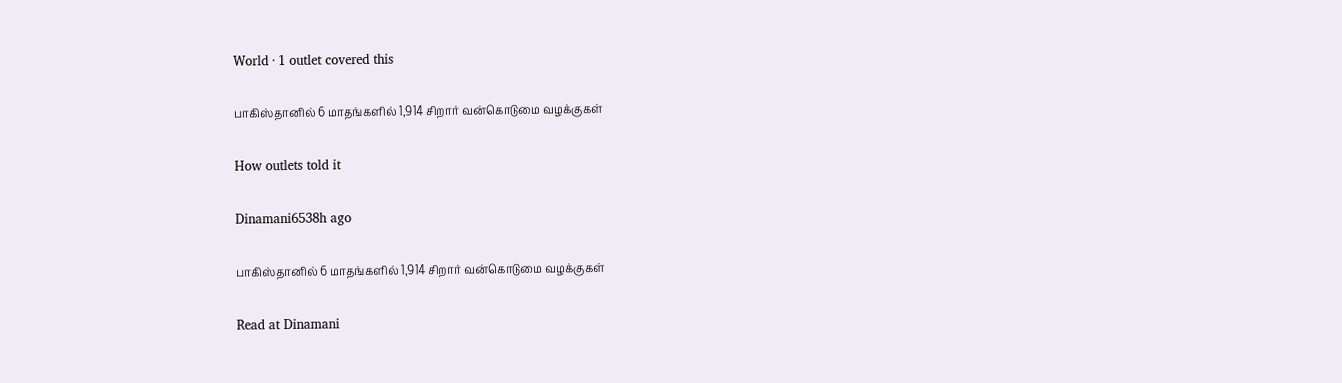World · 1 outlet covered this

பாகிஸ்தானில் 6 மாதங்களில் 1,914 சிறார் வன்கொடுமை வழக்குகள்

How outlets told it

Dinamani6538h ago

பாகிஸ்தானில் 6 மாதங்களில் 1,914 சிறார் வன்கொடுமை வழக்குகள்

Read at Dinamani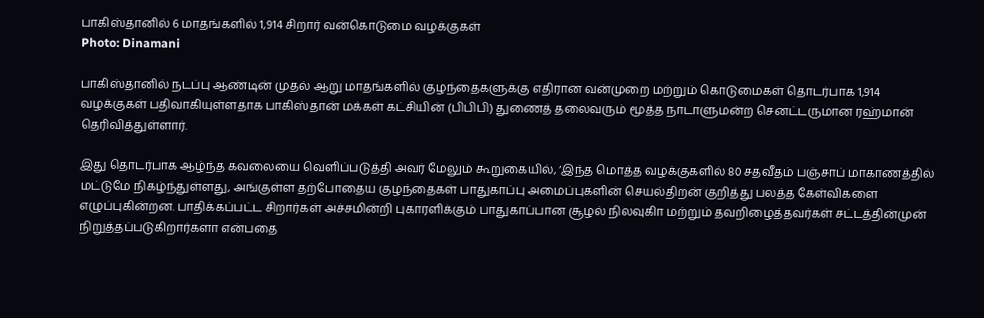பாகிஸ்தானில் 6 மாதங்களில் 1,914 சிறார் வன்கொடுமை வழக்குகள்
Photo: Dinamani

பாகிஸ்தானில் நடப்பு ஆண்டின் முதல் ஆறு மாதங்களில் குழந்தைகளுக்கு எதிரான வன்முறை மற்றும் கொடுமைகள் தொடர்பாக 1,914 வழக்குகள் பதிவாகியுள்ளதாக பாகிஸ்தான் மக்கள் கட்சியின் (பிபிபி) துணைத் தலைவரும் மூத்த நாடாளுமன்ற செனட்டருமான ரஹ்மான் தெரிவித்துள்ளார்.

இது தொடர்பாக ஆழ்ந்த கவலையை வெளிப்படுத்தி அவர் மேலும் கூறுகையில், ‘இந்த மொத்த வழக்குகளில் 80 சதவீதம் பஞ்சாப் மாகாணத்தில் மட்டுமே நிகழ்ந்துள்ளது, அங்குள்ள தற்போதைய குழந்தைகள் பாதுகாப்பு அமைப்புகளின் செயல்திறன் குறித்து பலத்த கேள்விகளை எழுப்புகின்றன. பாதிக்கப்பட்ட சிறார்கள் அச்சமின்றி புகாரளிக்கும் பாதுகாப்பான சூழல் நிலவுகிா மற்றும் தவறிழைத்தவர்கள் சட்டத்தின்முன் நிறுத்தப்படுகிறார்களா என்பதை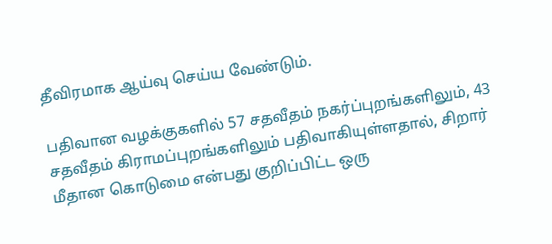தீவிரமாக ஆய்வு செய்ய வேண்டும்.

பதிவான வழக்குகளில் 57 சதவீதம் நகர்ப்புறங்களிலும், 43 சதவீதம் கிராமப்புறங்களிலும் பதிவாகியுள்ளதால், சிறார் மீதான கொடுமை என்பது குறிப்பிட்ட ஒரு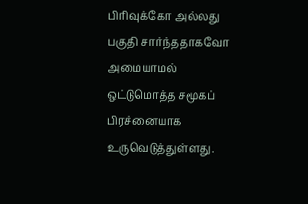பிரிவுக்கோ அல்லது பகுதி சார்ந்ததாகவோ அமையாமல் ஒட்டுமொத்த சமூகப் பிரச்னையாக உருவெடுத்துள்ளது.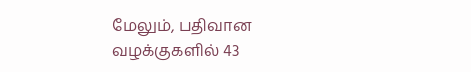மேலும், பதிவான வழக்குகளில் 43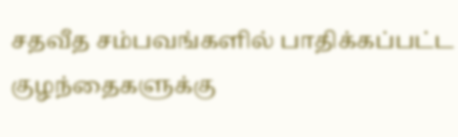சதவீத சம்பவங்களில் பாதிக்கப்பட்ட குழந்தைகளுக்கு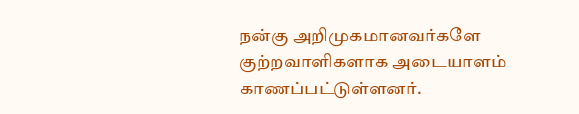நன்கு அறிமுகமானவர்களே குற்றவாளிகளாக அடையாளம் காணப்பட்டுள்ளனர்.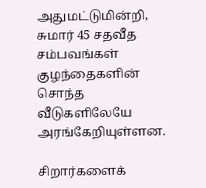அதுமட்டுமின்றி, சுமார் 45 சதவீத சம்பவங்கள் குழந்தைகளின் சொந்த வீடுகளிலேயே அரங்கேறியுள்ளன.

சிறார்களைக்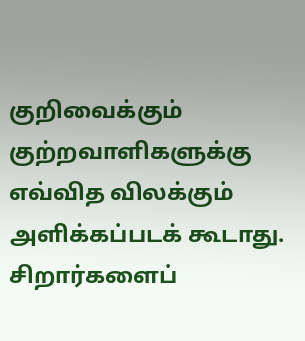குறிவைக்கும் குற்றவாளிகளுக்கு எவ்வித விலக்கும் அளிக்கப்படக் கூடாது. சிறார்களைப்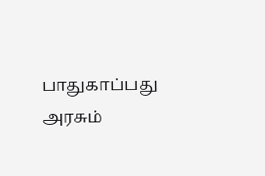பாதுகாப்பது அரசும்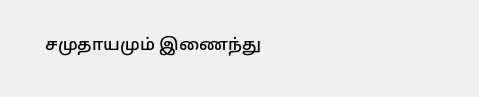சமுதாயமும் இணைந்து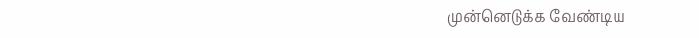முன்னெடுக்க வேண்டிய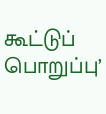கூட்டுப் பொறுப்பு’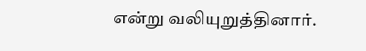என்று வலியுறுத்தினார்.